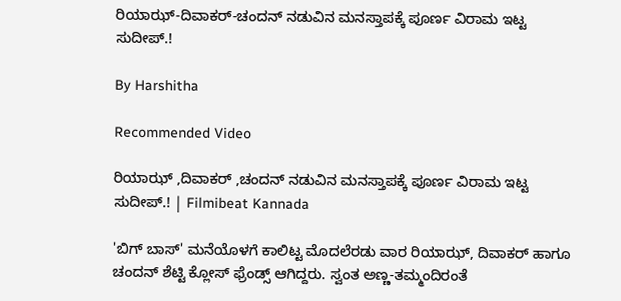ರಿಯಾಝ್-ದಿವಾಕರ್-ಚಂದನ್ ನಡುವಿನ ಮನಸ್ತಾಪಕ್ಕೆ ಪೂರ್ಣ ವಿರಾಮ ಇಟ್ಟ ಸುದೀಪ್.!

By Harshitha

Recommended Video

ರಿಯಾಝ್ ,ದಿವಾಕರ್ ,ಚಂದನ್ ನಡುವಿನ ಮನಸ್ತಾಪಕ್ಕೆ ಪೂರ್ಣ ವಿರಾಮ ಇಟ್ಟ ಸುದೀಪ್.! | Filmibeat Kannada

'ಬಿಗ್ ಬಾಸ್' ಮನೆಯೊಳಗೆ ಕಾಲಿಟ್ಟ ಮೊದಲೆರಡು ವಾರ ರಿಯಾಝ್, ದಿವಾಕರ್ ಹಾಗೂ ಚಂದನ್ ಶೆಟ್ಟಿ ಕ್ಲೋಸ್ ಫ್ರೆಂಡ್ಸ್ ಆಗಿದ್ದರು. ಸ್ವಂತ ಅಣ್ಣ-ತಮ್ಮಂದಿರಂತೆ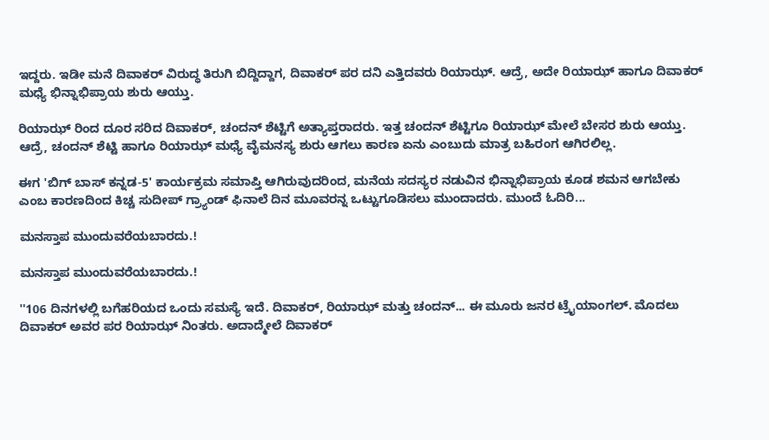ಇದ್ದರು. ಇಡೀ ಮನೆ ದಿವಾಕರ್ ವಿರುದ್ಧ ತಿರುಗಿ ಬಿದ್ದಿದ್ದಾಗ, ದಿವಾಕರ್ ಪರ ದನಿ ಎತ್ತಿದವರು ರಿಯಾಝ್. ಆದ್ರೆ, ಅದೇ ರಿಯಾಝ್ ಹಾಗೂ ದಿವಾಕರ್ ಮಧ್ಯೆ ಭಿನ್ನಾಭಿಪ್ರಾಯ ಶುರು ಆಯ್ತು.

ರಿಯಾಝ್ ರಿಂದ ದೂರ ಸರಿದ ದಿವಾಕರ್, ಚಂದನ್ ಶೆಟ್ಟಿಗೆ ಅತ್ಯಾಪ್ತರಾದರು. ಇತ್ತ ಚಂದನ್ ಶೆಟ್ಟಿಗೂ ರಿಯಾಝ್ ಮೇಲೆ ಬೇಸರ ಶುರು ಆಯ್ತು. ಆದ್ರೆ, ಚಂದನ್ ಶೆಟ್ಟಿ ಹಾಗೂ ರಿಯಾಝ್ ಮಧ್ಯೆ ವೈಮನಸ್ಯ ಶುರು ಆಗಲು ಕಾರಣ ಏನು ಎಂಬುದು ಮಾತ್ರ ಬಹಿರಂಗ ಆಗಿರಲಿಲ್ಲ.

ಈಗ 'ಬಿಗ್ ಬಾಸ್ ಕನ್ನಡ-5' ಕಾರ್ಯಕ್ರಮ ಸಮಾಪ್ತಿ ಆಗಿರುವುದರಿಂದ, ಮನೆಯ ಸದಸ್ಯರ ನಡುವಿನ ಭಿನ್ನಾಭಿಪ್ರಾಯ ಕೂಡ ಶಮನ ಆಗಬೇಕು ಎಂಬ ಕಾರಣದಿಂದ ಕಿಚ್ಚ ಸುದೀಪ್ ಗ್ರ್ಯಾಂಡ್ ಫಿನಾಲೆ ದಿನ ಮೂವರನ್ನ ಒಟ್ಟುಗೂಡಿಸಲು ಮುಂದಾದರು. ಮುಂದೆ ಓದಿರಿ...

ಮನಸ್ತಾಪ ಮುಂದುವರೆಯಬಾರದು.!

ಮನಸ್ತಾಪ ಮುಂದುವರೆಯಬಾರದು.!

''106 ದಿನಗಳಲ್ಲಿ ಬಗೆಹರಿಯದ ಒಂದು ಸಮಸ್ಯೆ ಇದೆ. ದಿವಾಕರ್, ರಿಯಾಝ್ ಮತ್ತು ಚಂದನ್... ಈ ಮೂರು ಜನರ ಟ್ರೈಯಾಂಗಲ್. ಮೊದಲು ದಿವಾಕರ್ ಅವರ ಪರ ರಿಯಾಝ್ ನಿಂತರು. ಅದಾದ್ಮೇಲೆ ದಿವಾಕರ್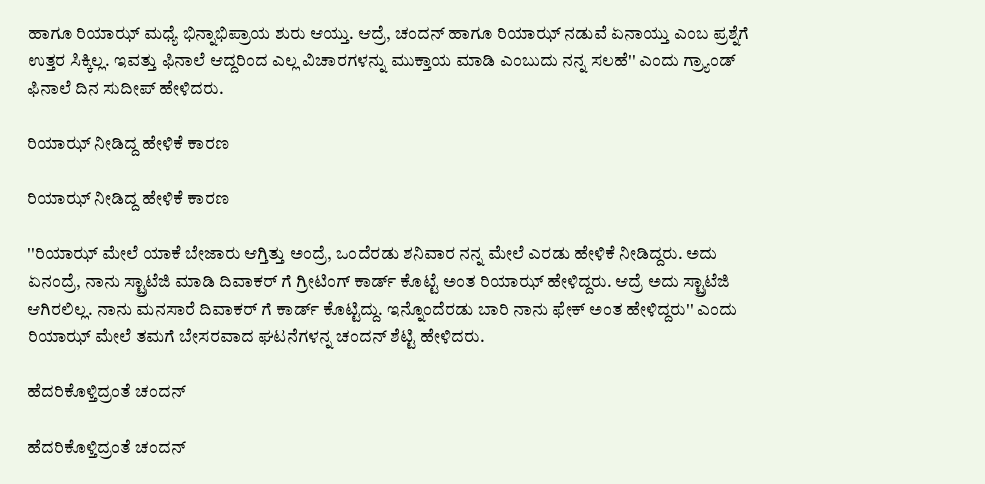ಹಾಗೂ ರಿಯಾಝ್ ಮಧ್ಯೆ ಭಿನ್ನಾಭಿಪ್ರಾಯ ಶುರು ಆಯ್ತು. ಆದ್ರೆ, ಚಂದನ್ ಹಾಗೂ ರಿಯಾಝ್ ನಡುವೆ ಏನಾಯ್ತು ಎಂಬ ಪ್ರಶ್ನೆಗೆ ಉತ್ತರ ಸಿಕ್ಕಿಲ್ಲ. ಇವತ್ತು ಫಿನಾಲೆ ಆದ್ದರಿಂದ ಎಲ್ಲ ವಿಚಾರಗಳನ್ನು ಮುಕ್ತಾಯ ಮಾಡಿ ಎಂಬುದು ನನ್ನ ಸಲಹೆ'' ಎಂದು ಗ್ರ್ಯಾಂಡ್ ಫಿನಾಲೆ ದಿನ ಸುದೀಪ್ ಹೇಳಿದರು.

ರಿಯಾಝ್ ನೀಡಿದ್ದ ಹೇಳಿಕೆ ಕಾರಣ

ರಿಯಾಝ್ ನೀಡಿದ್ದ ಹೇಳಿಕೆ ಕಾರಣ

''ರಿಯಾಝ್ ಮೇಲೆ ಯಾಕೆ ಬೇಜಾರು ಆಗ್ತಿತ್ತು ಅಂದ್ರೆ, ಒಂದೆರಡು ಶನಿವಾರ ನನ್ನ ಮೇಲೆ ಎರಡು ಹೇಳಿಕೆ ನೀಡಿದ್ದರು. ಅದು ಏನಂದ್ರೆ, ನಾನು ಸ್ಟ್ರಾಟೆಜಿ ಮಾಡಿ ದಿವಾಕರ್ ಗೆ ಗ್ರೀಟಿಂಗ್ ಕಾರ್ಡ್ ಕೊಟ್ಟೆ ಅಂತ ರಿಯಾಝ್ ಹೇಳಿದ್ದರು. ಆದ್ರೆ ಅದು ಸ್ಟ್ರಾಟೆಜಿ ಆಗಿರಲಿಲ್ಲ. ನಾನು ಮನಸಾರೆ ದಿವಾಕರ್ ಗೆ ಕಾರ್ಡ್ ಕೊಟ್ಟಿದ್ದು. ಇನ್ನೊಂದೆರಡು ಬಾರಿ ನಾನು ಫೇಕ್ ಅಂತ ಹೇಳಿದ್ದರು'' ಎಂದು ರಿಯಾಝ್ ಮೇಲೆ ತಮಗೆ ಬೇಸರವಾದ ಘಟನೆಗಳನ್ನ ಚಂದನ್ ಶೆಟ್ಟಿ ಹೇಳಿದರು.

ಹೆದರಿಕೊಳ್ತಿದ್ರಂತೆ ಚಂದನ್

ಹೆದರಿಕೊಳ್ತಿದ್ರಂತೆ ಚಂದನ್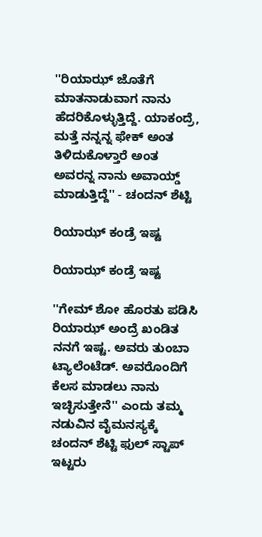''ರಿಯಾಝ್ ಜೊತೆಗೆ ಮಾತನಾಡುವಾಗ ನಾನು ಹೆದರಿಕೊಳ್ಳುತ್ತಿದ್ದೆ. ಯಾಕಂದ್ರೆ, ಮತ್ತೆ ನನ್ನನ್ನ ಫೇಕ್ ಅಂತ ತಿಳಿದುಕೊಳ್ತಾರೆ ಅಂತ ಅವರನ್ನ ನಾನು ಅವಾಯ್ಡ್ ಮಾಡುತ್ತಿದ್ದೆ'' - ಚಂದನ್ ಶೆಟ್ಟಿ

ರಿಯಾಝ್ ಕಂಡ್ರೆ ಇಷ್ಟ

ರಿಯಾಝ್ ಕಂಡ್ರೆ ಇಷ್ಟ

''ಗೇಮ್ ಶೋ ಹೊರತು ಪಡಿಸಿ ರಿಯಾಝ್ ಅಂದ್ರೆ ಖಂಡಿತ ನನಗೆ ಇಷ್ಟ. ಅವರು ತುಂಬಾ ಟ್ಯಾಲೆಂಟೆಡ್. ಅವರೊಂದಿಗೆ ಕೆಲಸ ಮಾಡಲು ನಾನು ಇಚ್ಛಿಸುತ್ತೇನೆ'' ಎಂದು ತಮ್ಮ ನಡುವಿನ ವೈಮನಸ್ಯಕ್ಕೆ ಚಂದನ್ ಶೆಟ್ಟಿ ಫುಲ್ ಸ್ಟಾಪ್ ಇಟ್ಟರು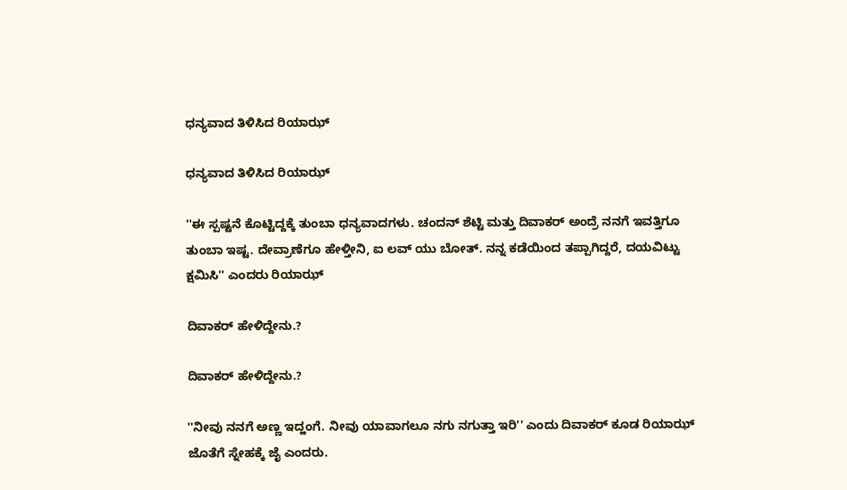ಧನ್ಯವಾದ ತಿಳಿಸಿದ ರಿಯಾಝ್

ಧನ್ಯವಾದ ತಿಳಿಸಿದ ರಿಯಾಝ್

''ಈ ಸ್ಪಷ್ಟನೆ ಕೊಟ್ಟಿದ್ದಕ್ಕೆ ತುಂಬಾ ಧನ್ಯವಾದಗಳು. ಚಂದನ್ ಶೆಟ್ಟಿ ಮತ್ತು ದಿವಾಕರ್ ಅಂದ್ರೆ ನನಗೆ ಇವತ್ತಿಗೂ ತುಂಬಾ ಇಷ್ಟ. ದೇವ್ರಾಣೆಗೂ ಹೇಳ್ತೀನಿ, ಐ ಲವ್ ಯು ಬೋತ್. ನನ್ನ ಕಡೆಯಿಂದ ತಪ್ಪಾಗಿದ್ದರೆ, ದಯವಿಟ್ಟು ಕ್ಷಮಿಸಿ'' ಎಂದರು ರಿಯಾಝ್

ದಿವಾಕರ್ ಹೇಳಿದ್ದೇನು.?

ದಿವಾಕರ್ ಹೇಳಿದ್ದೇನು.?

''ನೀವು ನನಗೆ ಅಣ್ಣ ಇದ್ಹಂಗೆ. ನೀವು ಯಾವಾಗಲೂ ನಗು ನಗುತ್ತಾ ಇರಿ'' ಎಂದು ದಿವಾಕರ್ ಕೂಡ ರಿಯಾಝ್ ಜೊತೆಗೆ ಸ್ನೇಹಕ್ಕೆ ಜೈ ಎಂದರು.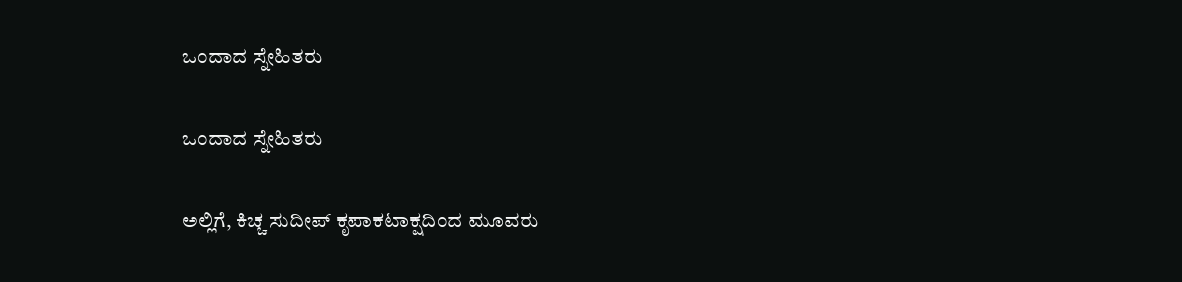ಒಂದಾದ ಸ್ನೇಹಿತರು

ಒಂದಾದ ಸ್ನೇಹಿತರು

ಅಲ್ಲಿಗೆ, ಕಿಚ್ಚ ಸುದೀಪ್ ಕೃಪಾಕಟಾಕ್ಷದಿಂದ ಮೂವರು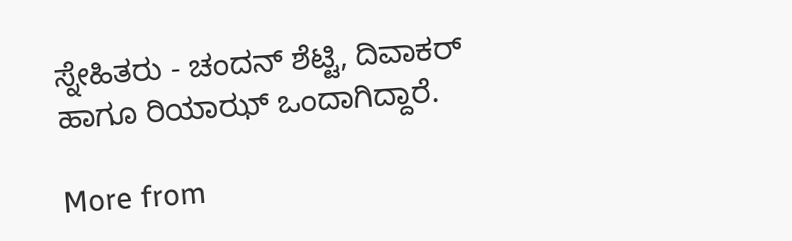ಸ್ನೇಹಿತರು - ಚಂದನ್ ಶೆಟ್ಟಿ, ದಿವಾಕರ್ ಹಾಗೂ ರಿಯಾಝ್ ಒಂದಾಗಿದ್ದಾರೆ.

More from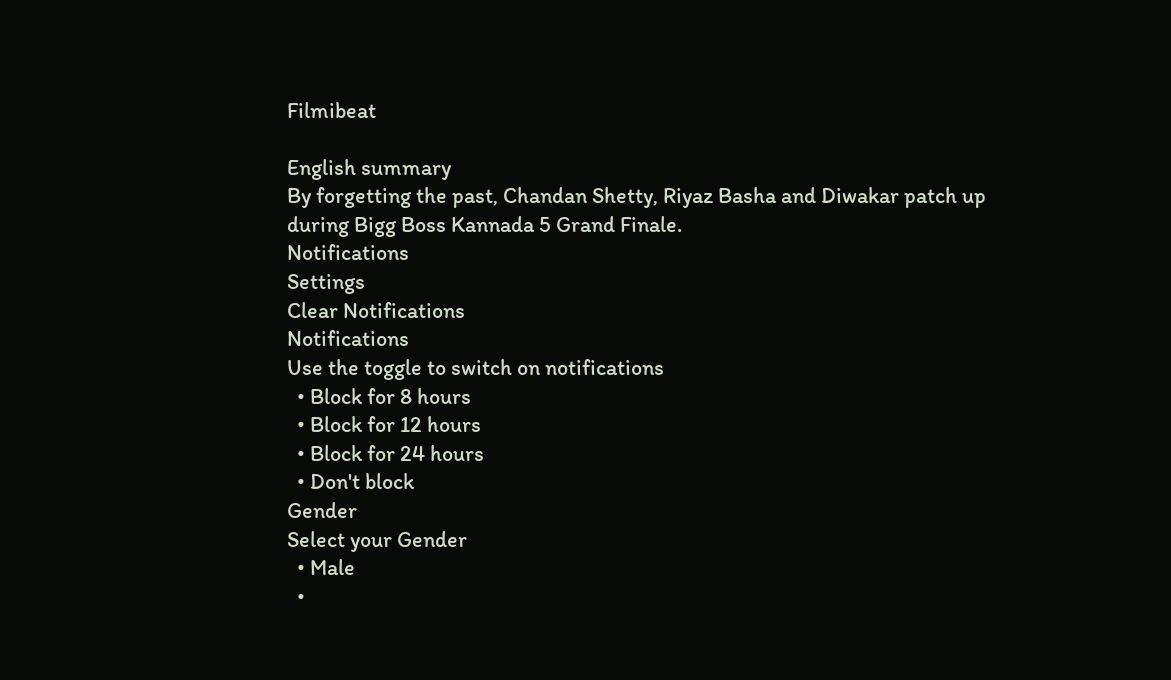Filmibeat

English summary
By forgetting the past, Chandan Shetty, Riyaz Basha and Diwakar patch up during Bigg Boss Kannada 5 Grand Finale.
Notifications
Settings
Clear Notifications
Notifications
Use the toggle to switch on notifications
  • Block for 8 hours
  • Block for 12 hours
  • Block for 24 hours
  • Don't block
Gender
Select your Gender
  • Male
  •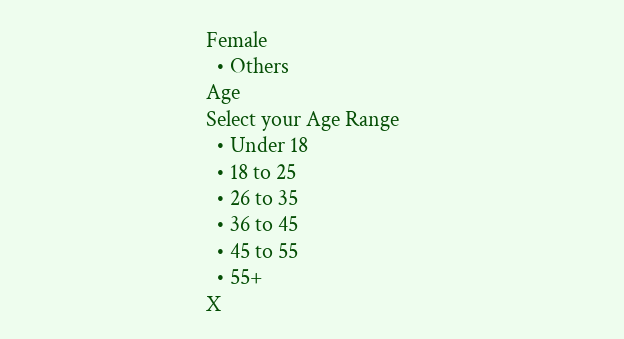Female
  • Others
Age
Select your Age Range
  • Under 18
  • 18 to 25
  • 26 to 35
  • 36 to 45
  • 45 to 55
  • 55+
X